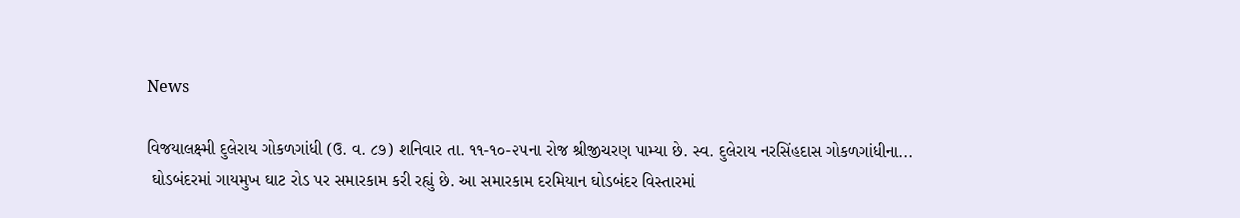News

વિજયાલક્ષ્મી દુલેરાય ગોકળગાંધી (ઉ. વ. ૮૭) શનિવાર તા. ૧૧-૧૦-૨૫ના રોજ શ્રીજીચરણ પામ્યા છે. સ્વ. દુલેરાય નરસિંહદાસ ગોકળગાંધીના...
 ઘોડબંદરમાં ગાયમુખ ઘાટ રોડ પર સમારકામ કરી રહ્યું છે. આ સમારકામ દરમિયાન ઘોડબંદર વિસ્તારમાં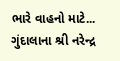ભારે વાહનો માટે...
ગુંદાલાના શ્રી નરેન્દ્ર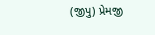(જીપુ) પ્રેમજી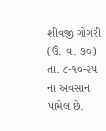શીવજી ગોગરી (ઉં. વ. ૭૦) તા. ૮-૧૦-૨૫ ના અવસાન પામેલ છે.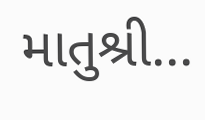માતુશ્રી...